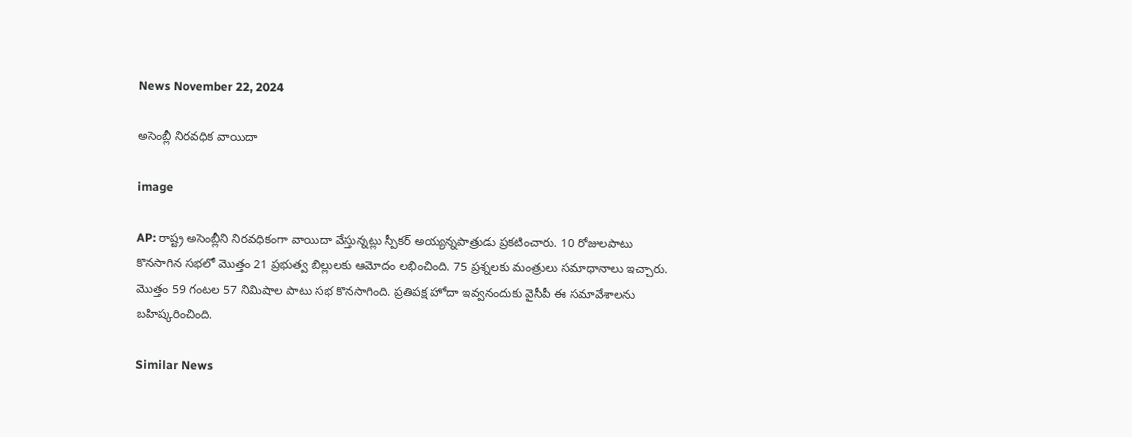News November 22, 2024

అసెంబ్లీ నిరవధిక వాయిదా

image

AP: రాష్ట్ర అసెంబ్లీని నిరవధికంగా వాయిదా వేస్తున్నట్లు స్పీకర్ అయ్యన్నపాత్రుడు ప్రకటించారు. 10 రోజులపాటు కొనసాగిన సభలో మొత్తం 21 ప్రభుత్వ బిల్లులకు ఆమోదం లభించింది. 75 ప్రశ్నలకు మంత్రులు సమాధానాలు ఇచ్చారు. మొత్తం 59 గంటల 57 నిమిషాల పాటు సభ కొనసాగింది. ప్రతిపక్ష హోదా ఇవ్వనందుకు వైసీపీ ఈ సమావేశాలను బహిష్కరించింది.

Similar News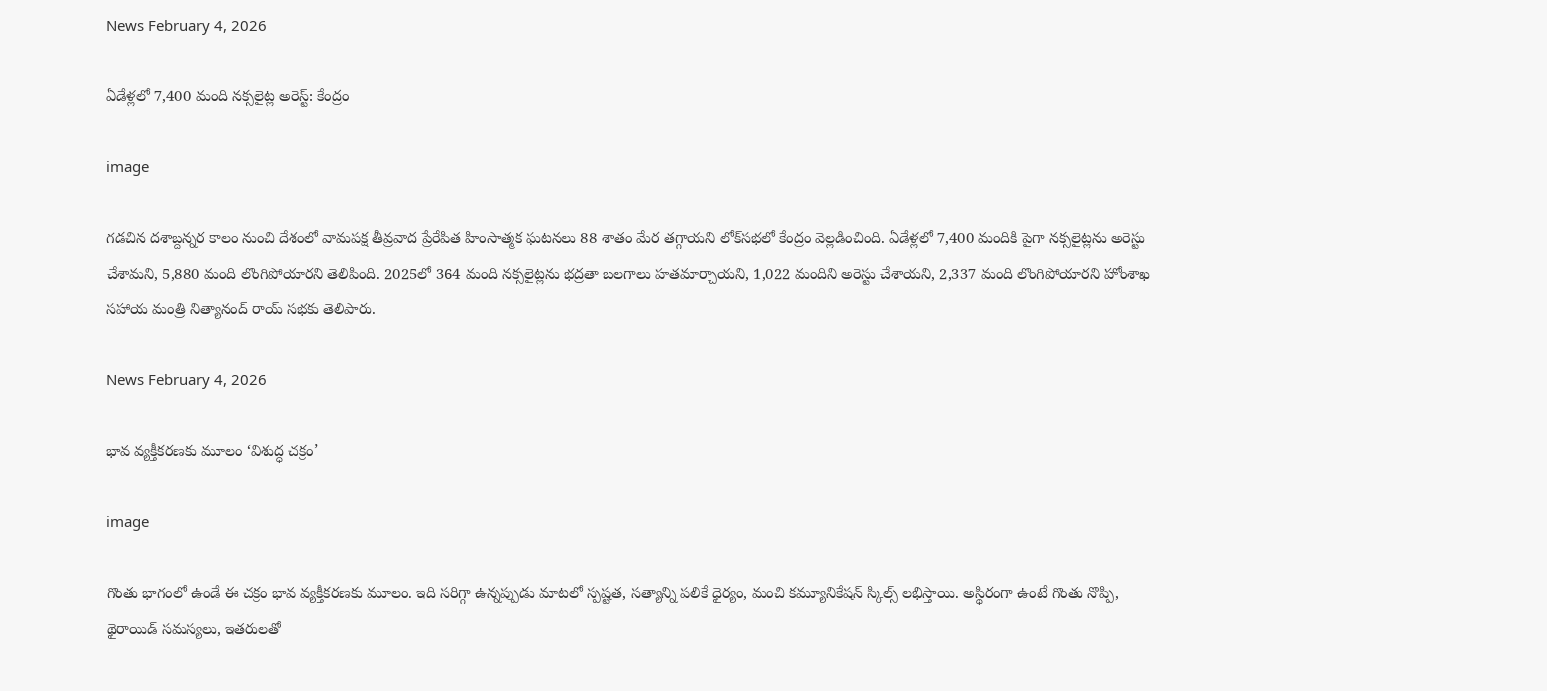News February 4, 2026

ఏడేళ్లలో 7,400 మంది నక్సలైట్ల అరెస్ట్: కేంద్రం

image

గడచిన దశాబ్దన్నర కాలం నుంచి దేశంలో వామపక్ష తీవ్రవాద ప్రేరేపిత హింసాత్మక ఘటనలు 88 శాతం మేర తగ్గాయని లోక్‌సభలో కేంద్రం వెల్లడించింది. ఏడేళ్లలో 7,400 మందికి పైగా నక్సలైట్లను అరెస్టు చేశామని, 5,880 మంది లొంగిపోయారని తెలిపింది. 2025లో 364 మంది నక్సలైట్లను భద్రతా బలగాలు హతమార్చాయని, 1,022 మందిని అరెస్టు చేశాయని, 2,337 మంది లొంగిపోయారని హోంశాఖ సహాయ మంత్రి నిత్యానంద్‌ రాయ్‌ సభకు తెలిపారు.

News February 4, 2026

భావ వ్యక్తీకరణకు మూలం ‘విశుద్ధ చక్రం’

image

గొంతు భాగంలో ఉండే ఈ చక్రం భావ వ్యక్తీకరణకు మూలం. ఇది సరిగ్గా ఉన్నప్పుడు మాటలో స్పష్టత, సత్యాన్ని పలికే ధైర్యం, మంచి కమ్యూనికేషన్ స్కిల్స్ లభిస్తాయి. అస్థిరంగా ఉంటే గొంతు నొప్పి, థైరాయిడ్ సమస్యలు, ఇతరులతో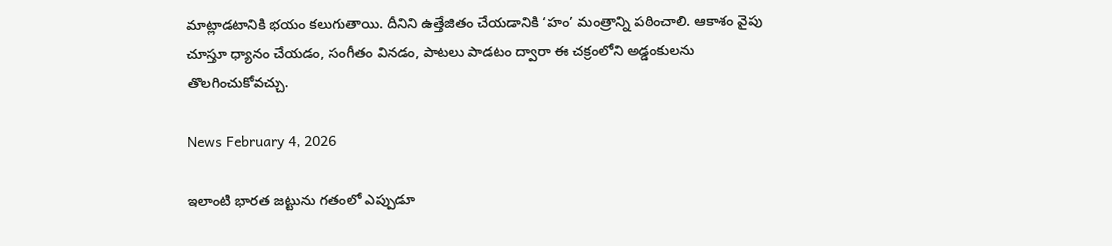మాట్లాడటానికి భయం కలుగుతాయి. దీనిని ఉత్తేజితం చేయడానికి ‘హం’ మంత్రాన్ని పఠించాలి. ఆకాశం వైపు చూస్తూ ధ్యానం చేయడం, సంగీతం వినడం, పాటలు పాడటం ద్వారా ఈ చక్రంలోని అడ్డంకులను తొలగించుకోవచ్చు.

News February 4, 2026

ఇలాంటి భారత జట్టును గతంలో ఎప్పుడూ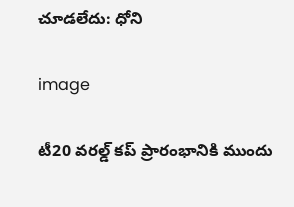చూడలేదు: ధోని

image

టీ20 వరల్డ్ కప్ ప్రారంభానికి ముందు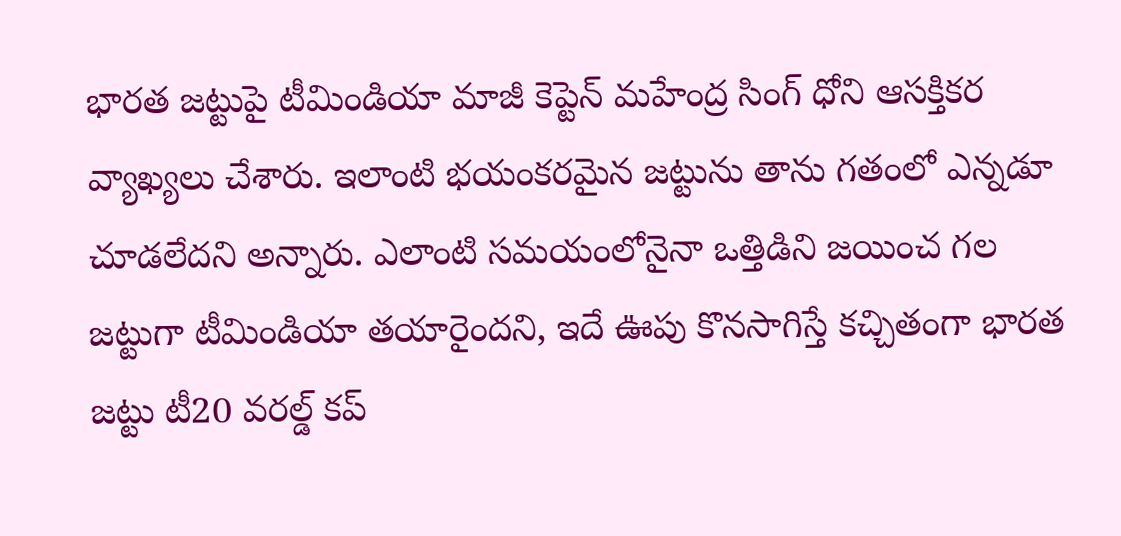భారత జట్టుపై టీమిండియా మాజీ కెప్టెన్ మహేంద్ర సింగ్ ధోని ఆసక్తికర వ్యాఖ్యలు చేశారు. ఇలాంటి భయంకరమైన జట్టును తాను గతంలో ఎన్నడూ చూడలేదని అన్నారు. ఎలాంటి సమయంలోనైనా ఒత్తిడిని జయించ గల జట్టుగా టీమిండియా తయారైందని, ఇదే ఊపు కొనసాగిస్తే కచ్చితంగా భారత జట్టు టీ20 వరల్డ్ కప్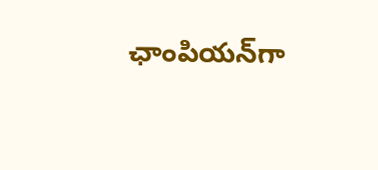ఛాంపియన్‌గా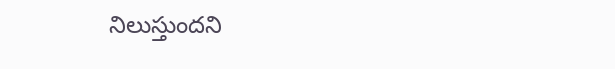నిలుస్తుందని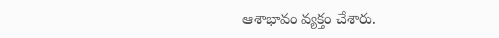ఆశాభావం వ్యక్తం చేశారు.